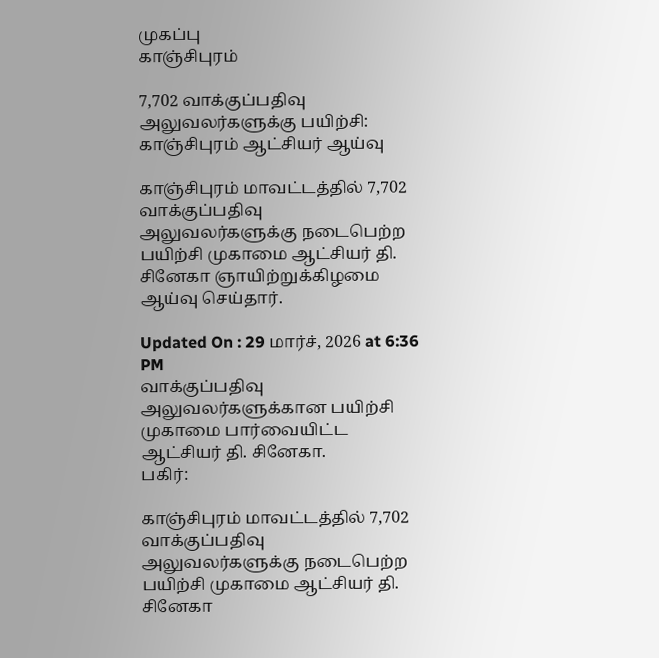முகப்பு
காஞ்சிபுரம்

7,702 வாக்குப்பதிவு அலுவலர்களுக்கு பயிற்சி: காஞ்சிபுரம் ஆட்சியர் ஆய்வு

காஞ்சிபுரம் மாவட்டத்தில் 7,702 வாக்குப்பதிவு அலுவலர்களுக்கு நடைபெற்ற பயிற்சி முகாமை ஆட்சியர் தி. சினேகா ஞாயிற்றுக்கிழமை ஆய்வு செய்தார்.

Updated On : 29 மார்ச், 2026 at 6:36 PM
வாக்குப்பதிவு அலுவலர்களுக்கான பயிற்சி முகாமை பார்வையிட்ட ஆட்சியர் தி. சினேகா.
பகிர்:

காஞ்சிபுரம் மாவட்டத்தில் 7,702 வாக்குப்பதிவு அலுவலர்களுக்கு நடைபெற்ற பயிற்சி முகாமை ஆட்சியர் தி. சினேகா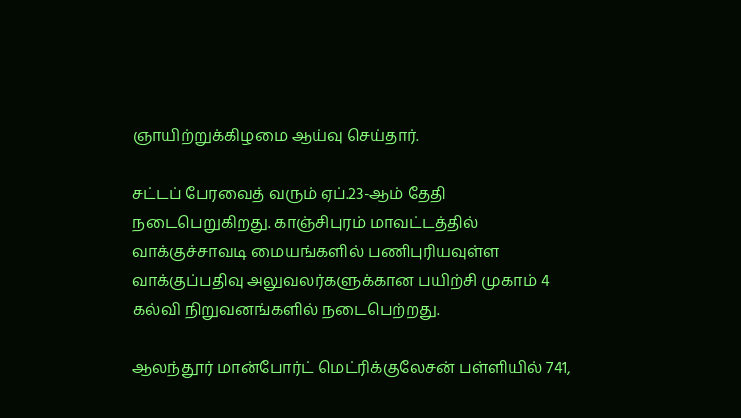ஞாயிற்றுக்கிழமை ஆய்வு செய்தார்.

சட்டப் பேரவைத் வரும் ஏப்.23-ஆம் தேதி நடைபெறுகிறது. காஞ்சிபுரம் மாவட்டத்தில் வாக்குச்சாவடி மையங்களில் பணிபுரியவுள்ள வாக்குப்பதிவு அலுவலர்களுக்கான பயிற்சி முகாம் 4 கல்வி நிறுவனங்களில் நடைபெற்றது.

ஆலந்தூர் மான்போர்ட் மெட்ரிக்குலேசன் பள்ளியில் 741,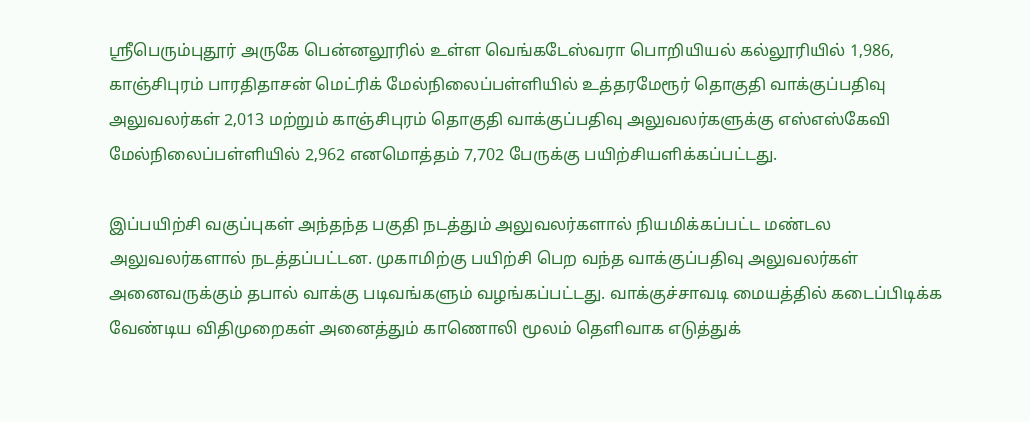ஸ்ரீபெரும்புதூர் அருகே பென்னலூரில் உள்ள வெங்கடேஸ்வரா பொறியியல் கல்லூரியில் 1,986, காஞ்சிபுரம் பாரதிதாசன் மெட்ரிக் மேல்நிலைப்பள்ளியில் உத்தரமேரூர் தொகுதி வாக்குப்பதிவு அலுவலர்கள் 2,013 மற்றும் காஞ்சிபுரம் தொகுதி வாக்குப்பதிவு அலுவலர்களுக்கு எஸ்எஸ்கேவி மேல்நிலைப்பள்ளியில் 2,962 எனமொத்தம் 7,702 பேருக்கு பயிற்சியளிக்கப்பட்டது.

இப்பயிற்சி வகுப்புகள் அந்தந்த பகுதி நடத்தும் அலுவலர்களால் நியமிக்கப்பட்ட மண்டல அலுவலர்களால் நடத்தப்பட்டன. முகாமிற்கு பயிற்சி பெற வந்த வாக்குப்பதிவு அலுவலர்கள் அனைவருக்கும் தபால் வாக்கு படிவங்களும் வழங்கப்பட்டது. வாக்குச்சாவடி மையத்தில் கடைப்பிடிக்க வேண்டிய விதிமுறைகள் அனைத்தும் காணொலி மூலம் தெளிவாக எடுத்துக்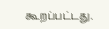கூறப்பட்டது.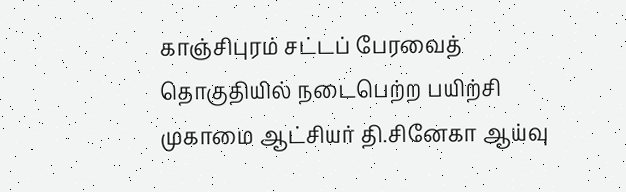காஞ்சிபுரம் சட்டப் பேரவைத் தொகுதியில் நடைபெற்ற பயிற்சி முகாமை ஆட்சியர் தி.சினேகா ஆய்வு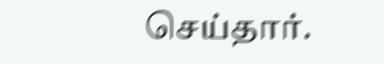செய்தார்.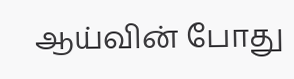ஆய்வின் போது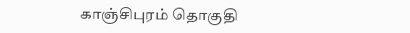காஞ்சிபுரம் தொகுதி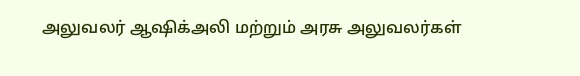அலுவலர் ஆஷிக்அலி மற்றும் அரசு அலுவலர்கள்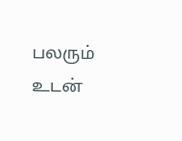பலரும் உடன்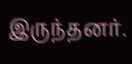இருந்தனர்.